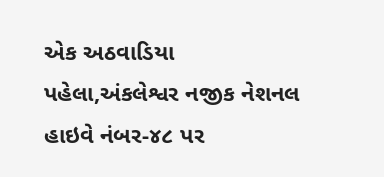એક અઠવાડિયા પહેલા,અંકલેશ્વર નજીક નેશનલ હાઇવે નંબર-૪૮ પર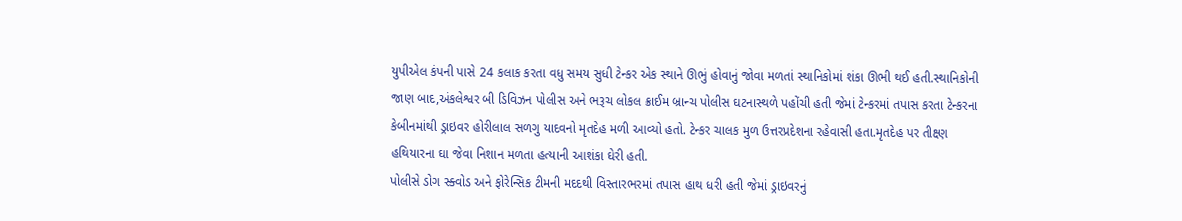યુપીએલ કંપની પાસે 24 કલાક કરતા વધુ સમય સુધી ટેન્કર એક સ્થાને ઊભું હોવાનું જોવા મળતાં સ્થાનિકોમાં શંકા ઊભી થઈ હતી.સ્થાનિકોની જાણ બાદ,અંકલેશ્વર બી ડિવિઝન પોલીસ અને ભરૂચ લોકલ ક્રાઈમ બ્રાન્ચ પોલીસ ઘટનાસ્થળે પહોંચી હતી જેમાં ટેન્કરમાં તપાસ કરતા ટેન્કરના કેબીનમાંથી ડ્રાઇવર હોરીલાલ સળગુ યાદવનો મૃતદેહ મળી આવ્યો હતો. ટેન્કર ચાલક મુળ ઉત્તરપ્રદેશના રહેવાસી હતા.મૃતદેહ પર તીક્ષ્ણ હથિયારના ઘા જેવા નિશાન મળતા હત્યાની આશંકા ઘેરી હતી.
પોલીસે ડોગ સ્ક્વોડ અને ફોરેન્સિક ટીમની મદદથી વિસ્તારભરમાં તપાસ હાથ ધરી હતી જેમાં ડ્રાઇવરનું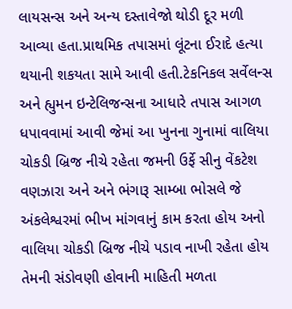લાયસન્સ અને અન્ય દસ્તાવેજો થોડી દૂર મળી આવ્યા હતા.પ્રાથમિક તપાસમાં લૂંટના ઈરાદે હત્યા થયાની શકયતા સામે આવી હતી.ટેકનિકલ સર્વેલન્સ અને હ્યુમન ઇન્ટેલિજન્સના આધારે તપાસ આગળ ધપાવવામાં આવી જેમાં આ ખુનના ગુનામાં વાલિયા ચોકડી બ્રિજ નીચે રહેતા જમની ઉર્ફે સીનુ વેંકટેશ વણઝારા અને અને ભંગારૂ સામ્બા ભોસલે જે અંકલેશ્વરમાં ભીખ માંગવાનું કામ કરતા હોય અનો વાલિયા ચોકડી બ્રિજ નીચે પડાવ નાખી રહેતા હોય તેમની સંડોવણી હોવાની માહિતી મળતા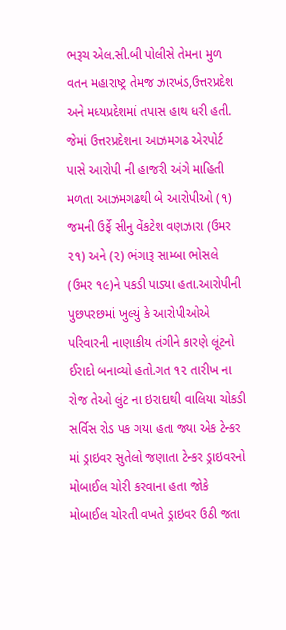ભરૂચ એલ.સી.બી પોલીસે તેમના મુળ વતન મહારાષ્ટ્ર તેમજ ઝારખંડ,ઉત્તરપ્રદેશ અને મધ્યપ્રદેશમાં તપાસ હાથ ધરી હતી.
જેમાં ઉત્તરપ્રદેશના આઝમગઢ એરપોર્ટ પાસે આરોપી ની હાજરી અંગે માહિતી મળતા આઝમગઢથી બે આરોપીઓ (૧) જમની ઉર્ફે સીનુ વેંકટેશ વણઝારા (ઉમર ૨૧) અને (૨) ભંગારૂ સામ્બા ભોસલે (ઉમર ૧૯)ને પકડી પાડ્યા હતા.આરોપીની પુછપરછમાં ખુલ્યું કે આરોપીઓએ પરિવારની નાણાકીય તંગીને કારણે લૂંટનો ઈરાદો બનાવ્યો હતો.ગત ૧૨ તારીખ ના રોજ તેઓ લુંટ ના ઇરાદાથી વાલિયા ચોકડી સર્વિસ રોડ પક ગયા હતા જ્યા એક ટેન્કર માં ડ્રાઇવર સુતેલો જણાતા ટેન્કર ડ્રાઇવરનો મોબાઈલ ચોરી કરવાના હતા જોકે મોબાઈલ ચોરતી વખતે ડ્રાઇવર ઉઠી જતા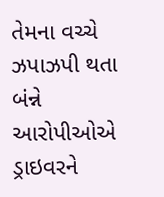તેમના વચ્ચે ઝપાઝપી થતા બંન્ને આરોપીઓએ ડ્રાઇવરને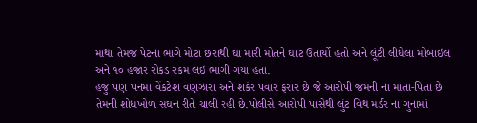માથા તેમજ પેટના ભાગે મોટા છરાથી ઘા મારી મોતને ઘાટ ઉતાર્યો હતો અને લૂંટી લીધેલા મોબાઇલ અને ૧૦ હજાર રોકડ રકમ લઇ ભાગી ગયા હતા.
હજુ પણ પનમા વેંકટેશ વણઝારા અને શકંર પવાર ફરાર છે જે આરોપી જમની ના માતા-પિતા છે તેમની શોધખોળ સઘન રીતે ચાલી રહી છે.પોલીસે આરોપી પાસેથી લુંટ વિથ મર્ડર ના ગુનામાં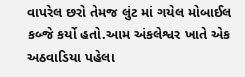વાપરેલ છરો તેમજ લુંટ માં ગયેલ મોબાઈલ કબ્જે કર્યો હતો.આમ અંકલેશ્વર ખાતે એક અઠવાડિયા પહેલા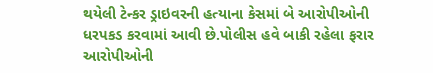થયેલી ટેન્કર ડ્રાઇવરની હત્યાના કેસમાં બે આરોપીઓની ધરપકડ કરવામાં આવી છે.પોલીસ હવે બાકી રહેલા ફરાર આરોપીઓની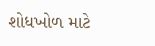શોધખોળ માટે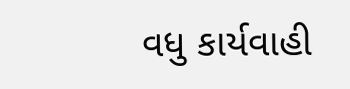વધુ કાર્યવાહી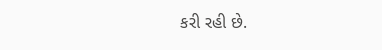કરી રહી છે.